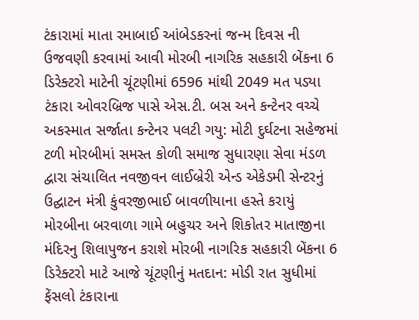ટંકારામાં માતા રમાબાઈ આંબેડકરનાં જન્મ દિવસ ની ઉજવણી કરવામાં આવી મોરબી નાગરિક સહકારી બેંકના 6 ડિરેક્ટરો માટેની ચૂંટણીમાં 6596 માંથી 2049 મત પડ્યા ટંકારા ઓવરબ્રિજ પાસે એસ.ટી. બસ અને કન્ટેનર વચ્ચે અકસ્માત સર્જાતા કન્ટેનર પલટી ગયુ: મોટી દુર્ઘટના સહેજમાં ટળી મોરબીમાં સમસ્ત કોળી સમાજ સુધારણા સેવા મંડળ દ્વારા સંચાલિત નવજીવન લાઈબ્રેરી એન્ડ એકેડમી સેન્ટરનું ઉદ્ઘાટન મંત્રી કુંવરજીભાઈ બાવળીયાના હસ્તે કરાયું મોરબીના બરવાળા ગામે બહુચર અને શિકોતર માતાજીના મંદિરનુ શિલાપુજન કરાશે મોરબી નાગરિક સહકારી બેંકના 6 ડિરેક્ટરો માટે આજે ચૂંટણીનું મતદાન: મોડી રાત સુધીમાં ફેંસલો ટંકારાના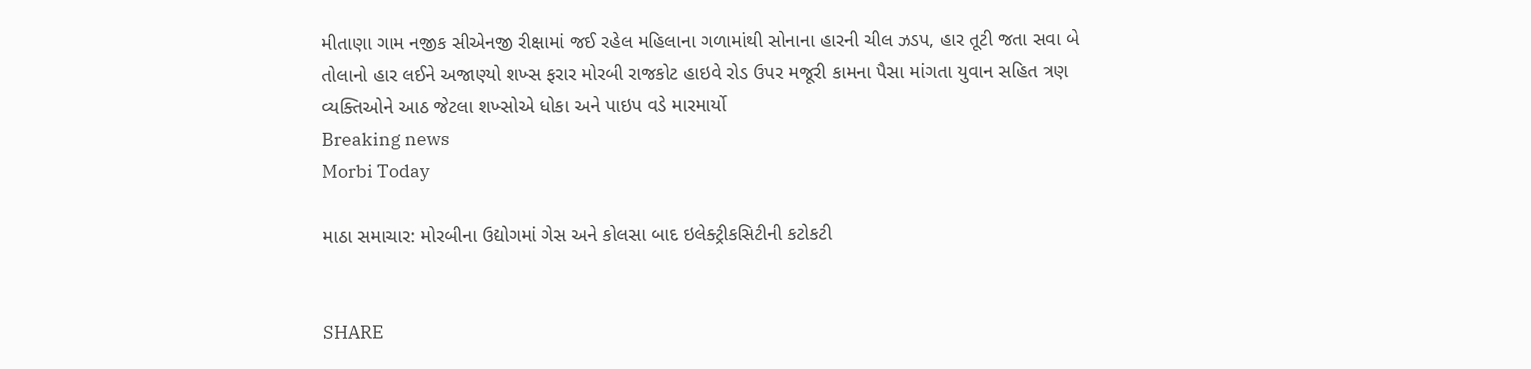મીતાણા ગામ નજીક સીએનજી રીક્ષામાં જઈ રહેલ મહિલાના ગળામાંથી સોનાના હારની ચીલ ઝડપ, હાર તૂટી જતા સવા બે તોલાનો હાર લઈને અજાણ્યો શખ્સ ફરાર મોરબી રાજકોટ હાઇવે રોડ ઉપર મજૂરી કામના પૈસા માંગતા યુવાન સહિત ત્રણ વ્યક્તિઓને આઠ જેટલા શખ્સોએ ધોકા અને પાઇપ વડે મારમાર્યો
Breaking news
Morbi Today

માઠા સમાચાર: મોરબીના ઉદ્યોગમાં ગેસ અને કોલસા બાદ ઇલેક્ટ્રીકસિટીની કટોકટી


SHARE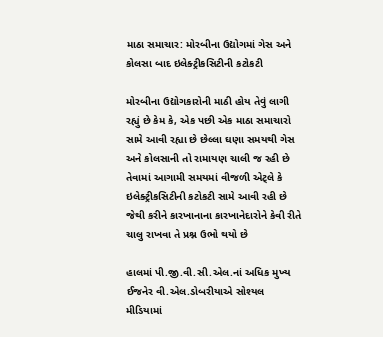માઠા સમાચાર: મોરબીના ઉદ્યોગમાં ગેસ અને કોલસા બાદ ઇલેક્ટ્રીકસિટીની કટોકટી

મોરબીના ઉદ્યોગકારોની માઠી હોય તેવું લાગી રહ્યું છે કેમ કે, એક પછી એક માઠા સમાચારો સામે આવી રહ્યા છે છેલ્લા ઘણા સમયથી ગેસ અને કોલસાની તો રામાયણ ચાલી જ રહી છે તેવામાં આગામી સમયમાં વીજળી એટ્લે કે ઇલેક્ટ્રીકસિટીની કટોકટી સામે આવી રહી છે જેથી કરીને કારખાનાના કારખાનેદારોને કેવી રીતે ચાલુ રાખવા તે પ્રશ્ન ઉભો થયો છે

હાલમાં પી.જી.વી.સી.એલ.નાં અધિક મુખ્ય ઈજનેર વી.એલ.ડોબરીયાએ સોશ્યલ મીડિયામાં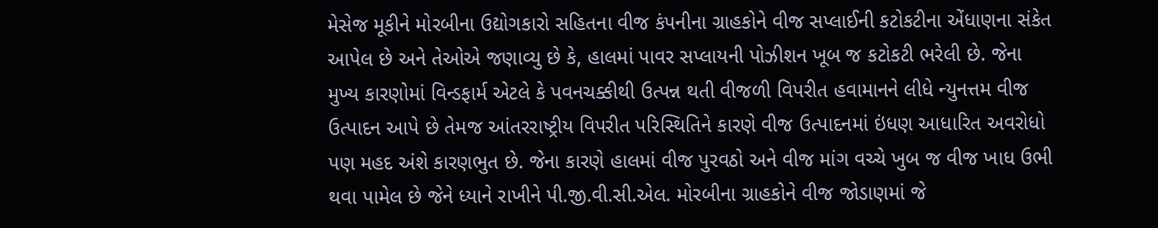મેસેજ મૂકીને મોરબીના ઉદ્યોગકારો સહિતના વીજ કંપનીના ગ્રાહકોને વીજ સપ્લાઈની કટોકટીના એંધાણના સંકેત આપેલ છે અને તેઓએ જણાવ્યુ છે કે, હાલમાં પાવર સપ્લાયની પોઝીશન ખૂબ જ કટોકટી ભરેલી છે. જેના મુખ્ય કારણોમાં વિન્ડફાર્મ એટલે કે પવનચક્કીથી ઉત્પન્ન થતી વીજળી વિપરીત હવામાનને લીધે ન્યુનત્તમ વીજ ઉત્પાદન આપે છે તેમજ આંતરરાષ્ટ્રીય વિપરીત પરિસ્થિતિને કારણે વીજ ઉત્પાદનમાં ઇંધણ આધારિત અવરોધો પણ મહદ અંશે કારણભુત છે. જેના કારણે હાલમાં વીજ પુરવઠો અને વીજ માંગ વચ્ચે ખુબ જ વીજ ખાધ ઉભી થવા પામેલ છે જેને ધ્યાને રાખીને પી.જી.વી.સી.એલ. મોરબીના ગ્રાહકોને વીજ જોડાણમાં જે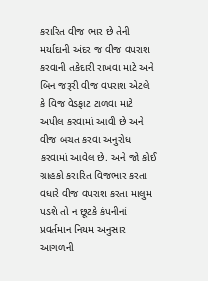કરારિત વીજ ભાર છે તેની મર્યાદાની અંદર જ વીજ વપરાશ કરવાની તકેદારી રાખવા માટે અને બિન જરૂરી વીજ વપરાશ એટલે કે વિજ વેડફાટ ટાળવા માટે અપીલ કરવામાં આવી છે અને વીજ બચત કરવા અનુરોધ કરવામાં આવેલ છે. અને જો કોઈ ગ્રાહકો કરારિત વિજભાર કરતા વધારે વીજ વપરાશ કરતા માલુમ પડશે તો ન છૂટકે કંપનીનાં પ્રવર્તમાન નિયમ અનુસાર આગળની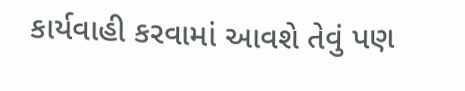કાર્યવાહી કરવામાં આવશે તેવું પણ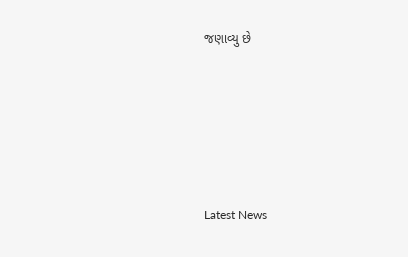જણાવ્યુ છે






Latest News